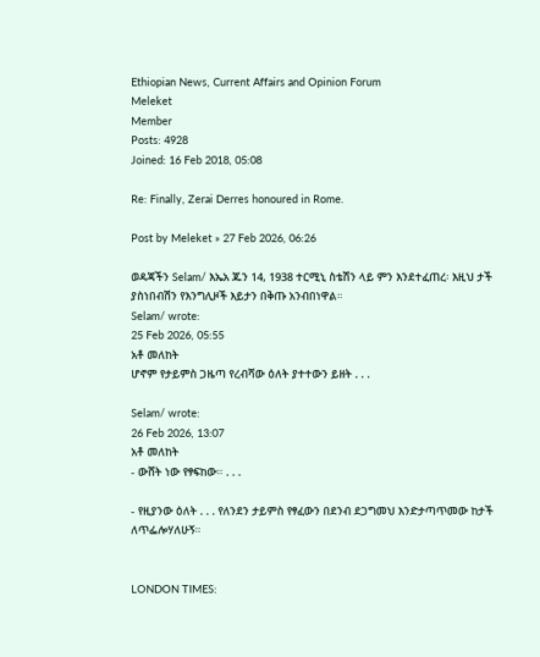Ethiopian News, Current Affairs and Opinion Forum
Meleket
Member
Posts: 4928
Joined: 16 Feb 2018, 05:08

Re: Finally, Zerai Derres honoured in Rome.

Post by Meleket » 27 Feb 2026, 06:26

ወዳጃችን Selam/ እኤአ ጁን 14, 1938 ተርሚኒ ስቴሽን ላይ ምን እንደተፈጠረ፡ እዚህ ታች ያስነበብሽን የእንግሊዞች እይታን በቅጡ አንብበነዋል።
Selam/ wrote:
25 Feb 2026, 05:55
አቶ መለከት
ሆኖም የታይምስ ጋዜጣ የረብሻው ዕለት ያተተውን ይዘት . . .

Selam/ wrote:
26 Feb 2026, 13:07
አቶ መለከት
- ውሸት ነው የፃፍከው። . . .

- የዚያንው ዕለት . . . የለንደን ታይምስ የፃፈውን በደንብ ደጋግመህ እንድታጣጥመው ከታች ለጥፌሎሃለሁኝ።


LONDON TIMES: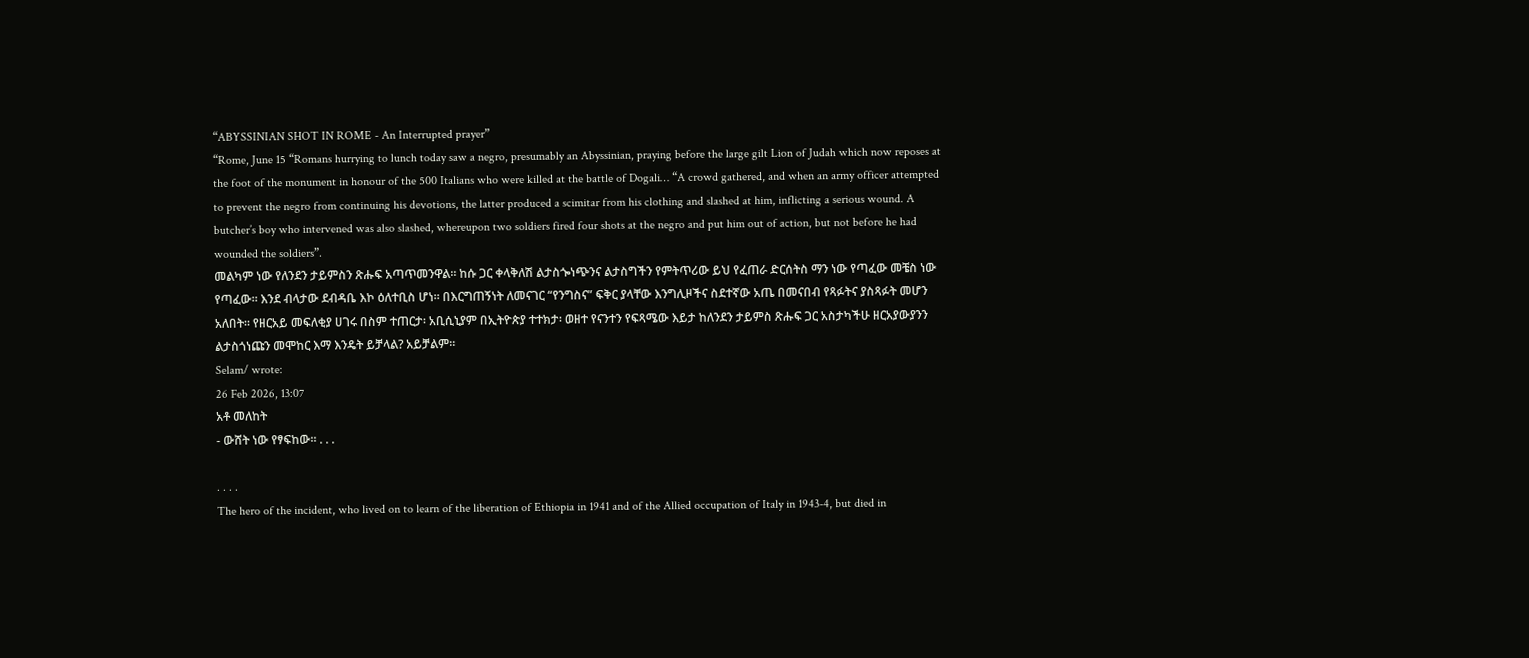“ABYSSINIAN SHOT IN ROME - An Interrupted prayer”
“Rome, June 15 “Romans hurrying to lunch today saw a negro, presumably an Abyssinian, praying before the large gilt Lion of Judah which now reposes at the foot of the monument in honour of the 500 Italians who were killed at the battle of Dogali… “A crowd gathered, and when an army officer attempted to prevent the negro from continuing his devotions, the latter produced a scimitar from his clothing and slashed at him, inflicting a serious wound. A butcher’s boy who intervened was also slashed, whereupon two soldiers fired four shots at the negro and put him out of action, but not before he had wounded the soldiers”.
መልካም ነው የለንደን ታይምስን ጽሑፍ አጣጥመንዋል። ከሱ ጋር ቀላቅለሽ ልታስጐነጭንና ልታስግችን የምትጥሪው ይህ የፈጠራ ድርሰትስ ማን ነው የጣፈው መቼስ ነው የጣፈው። እንደ ብላታው ደብዳቤ እኮ ዕለተቢስ ሆነ። በእርግጠኝነት ለመናገር “የንግስና” ፍቅር ያላቸው እንግሊዞችና ስደተኛው አጤ በመናበብ የጻፉትና ያስጻፉት መሆን አለበት። የዘርአይ መፍለቂያ ሀገሩ በስም ተጠርታ፡ አቢሲኒያም በኢትዮጵያ ተተክታ፡ ወዘተ የናንተን የፍጻሜው እይታ ከለንደን ታይምስ ጽሑፍ ጋር አስታካችሁ ዘርአያውያንን ልታስጎነጩን መሞከር እማ እንዴት ይቻላል? አይቻልም።
Selam/ wrote:
26 Feb 2026, 13:07
አቶ መለከት
- ውሸት ነው የፃፍከው። . . .

. . . .
The hero of the incident, who lived on to learn of the liberation of Ethiopia in 1941 and of the Allied occupation of Italy in 1943-4, but died in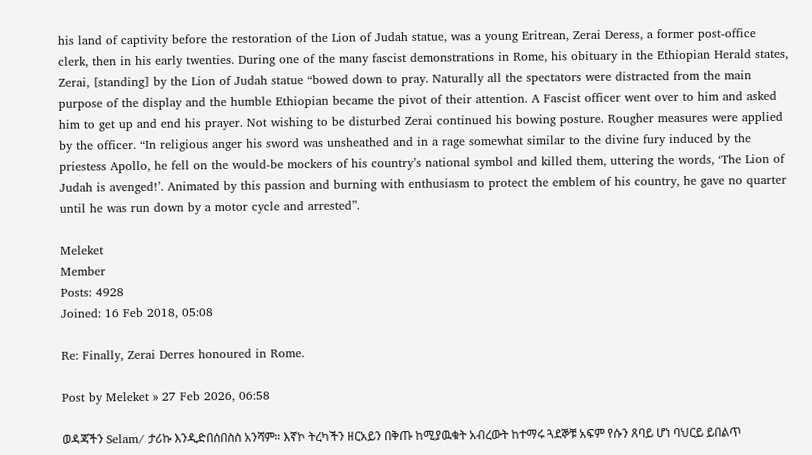his land of captivity before the restoration of the Lion of Judah statue, was a young Eritrean, Zerai Deress, a former post-office clerk, then in his early twenties. During one of the many fascist demonstrations in Rome, his obituary in the Ethiopian Herald states, Zerai, [standing] by the Lion of Judah statue “bowed down to pray. Naturally all the spectators were distracted from the main purpose of the display and the humble Ethiopian became the pivot of their attention. A Fascist officer went over to him and asked him to get up and end his prayer. Not wishing to be disturbed Zerai continued his bowing posture. Rougher measures were applied by the officer. “In religious anger his sword was unsheathed and in a rage somewhat similar to the divine fury induced by the priestess Apollo, he fell on the would-be mockers of his country’s national symbol and killed them, uttering the words, ‘The Lion of Judah is avenged!’. Animated by this passion and burning with enthusiasm to protect the emblem of his country, he gave no quarter until he was run down by a motor cycle and arrested”.

Meleket
Member
Posts: 4928
Joined: 16 Feb 2018, 05:08

Re: Finally, Zerai Derres honoured in Rome.

Post by Meleket » 27 Feb 2026, 06:58

ወዳጃችን Selam/ ታሪኩ እንዲድበሰበስስ አንሻም። እኛኮ ትረካችን ዘርአይን በቅጡ ከሚያዉቁት አብረውት ከተማሩ ጓደኞቹ አፍም የሱን ጸባይ ሆነ ባህርይ ይበልጥ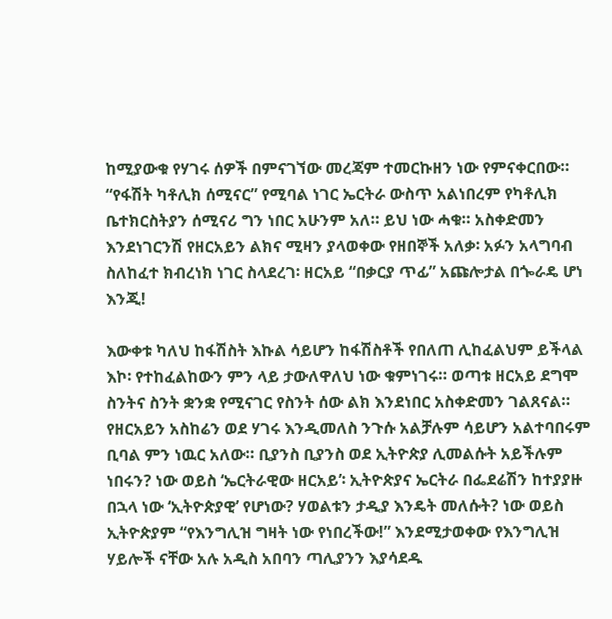ከሚያውቁ የሃገሩ ሰዎች በምናገኘው መረጃም ተመርኩዘን ነው የምናቀርበው። “የፋሽት ካቶሊክ ሰሚናር” የሚባል ነገር ኤርትራ ውስጥ አልነበረም የካቶሊክ ቤተክርስትያን ሰሚናሪ ግን ነበር አሁንም አለ። ይህ ነው ሓቁ። አስቀድመን እንደነገርንሽ የዘርአይን ልክና ሚዛን ያላወቀው የዘበኞች አለቃ፡ አፉን አላግባብ ስለከፈተ ክብረነክ ነገር ስላደረገ፡ ዘርአይ “በቃርያ ጥፊ” አጩሎታል በጐራዴ ሆነ እንጂ!

እውቀቱ ካለህ ከፋሽስት እኩል ሳይሆን ከፋሽስቶች የበለጠ ሊከፈልህም ይችላል እኮ፡ የተከፈልከውን ምን ላይ ታውለዋለህ ነው ቁምነገሩ። ወጣቱ ዘርአይ ደግሞ ስንትና ስንት ቋንቋ የሚናገር የስንት ሰው ልክ እንደነበር አስቀድመን ገልጸናል። የዘርአይን አስከሬን ወደ ሃገሩ እንዲመለስ ንጉሱ አልቻሉም ሳይሆን አልተባበሩም ቢባል ምን ነዉር አለው። ቢያንስ ቢያንስ ወደ ኢትዮጵያ ሊመልሱት አይችሉም ነበሩን? ነው ወይስ ‘ኤርትራዊው ዘርአይ’፡ ኢትዮጵያና ኤርትራ በፌደሬሽን ከተያያዙ በኋላ ነው ‘ኢትዮጵያዊ’ የሆነው? ሃወልቱን ታዲያ እንዴት መለሱት? ነው ወይስ ኢትዮጵያም “የእንግሊዝ ግዛት ነው የነበረችው!” እንደሚታወቀው የእንግሊዝ ሃይሎች ናቸው አሉ አዲስ አበባን ጣሊያንን እያሳደዱ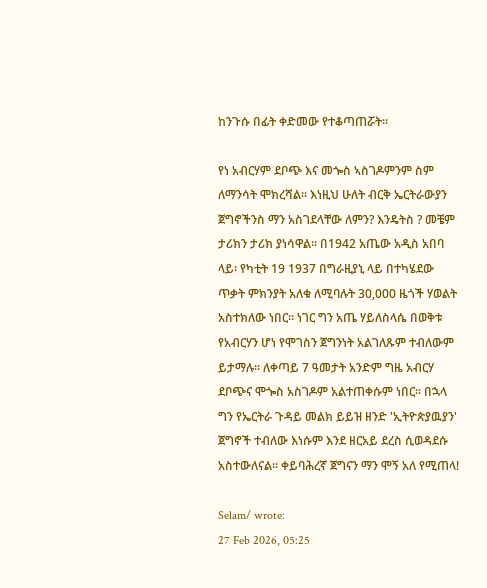ከንጉሱ በፊት ቀድመው የተቆጣጠሯት።

የነ አብርሃም ደቦጭ እና መጐስ ኣስገዶምንም ስም ለማንሳት ሞክረሻል። እነዚህ ሁለት ብርቅ ኤርትራውያን ጀግኖችንስ ማን አስገደላቸው ለምን? እንዴትስ ? መቼም ታሪክን ታሪክ ያነሳዋል። በ1942 አጤው አዲስ አበባ ላይ፡ የካቲት 19 1937 በግራዚያኒ ላይ በተካሄደው ጥቃት ምክንያት አለቁ ለሚባሉት 30,000 ዜጎች ሃወልት አስተክለው ነበር። ነገር ግን አጤ ሃይለስላሴ በወቅቱ የአብርሃን ሆነ የሞገስን ጀግንነት አልገለጹም ተብለውም ይታማሉ። ለቀጣይ 7 ዓመታት አንድም ግዜ አብርሃ ደቦጭና ሞጐስ አስገዶም አልተጠቀሱም ነበር። በኋላ ግን የኤርትራ ጉዳይ መልክ ይይዝ ዘንድ 'ኢትዮጵያዉያን' ጀግኖች ተብለው እነሱም እንደ ዘርአይ ደረስ ሲወዳደሱ አስተውለናል። ቀይባሕረኛ ጀግናን ማን ሞኝ አለ የሚጠላ!

Selam/ wrote:
27 Feb 2026, 05:25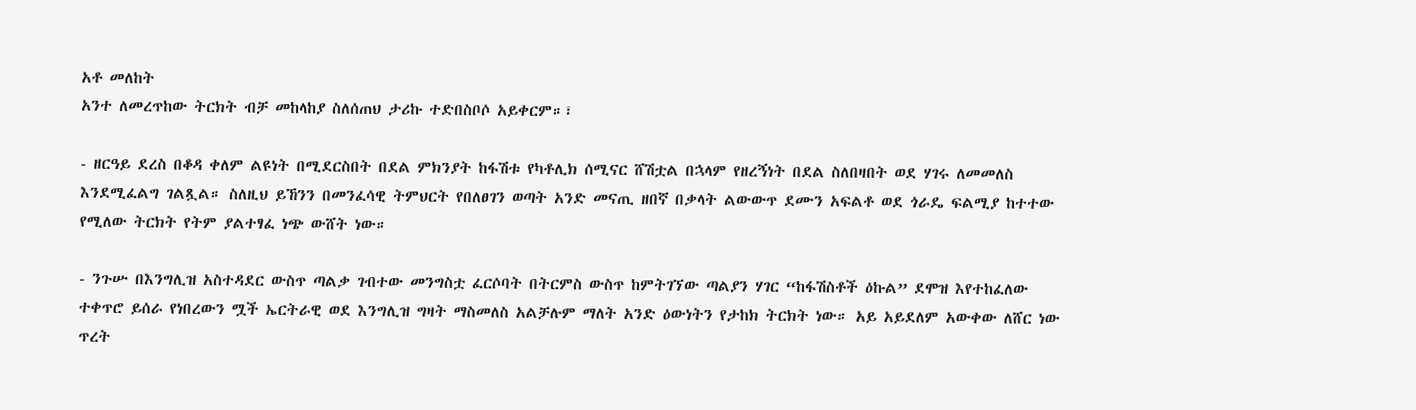አቶ መለከት
አንተ ለመረጥከው ትርክት ብቻ መከላከያ ስለሰጠህ ታሪኩ ተድበስቦሶ አይቀርም።፣

- ዘርዓይ ደረስ በቆዳ ቀለም ልዩነት በሚደርስበት በደል ምክንያት ከፋሽቱ የካቶሊክ ሰሚናር ሸሽቷል በኋላም የዘረኝነት በደል ስለበዛበት ወደ ሃገሩ ለመመለስ እንደሚፈልግ ገልጿል። ስለዚህ ይኸንን በመንፈሳዊ ትምህርት የበለፀገን ወጣት አንድ መናጢ ዘበኛ በቃላት ልውውጥ ደሙን አፍልቶ ወደ ጎራዴ ፍልሚያ ከተተው የሚለው ትርክት የትም ያልተፃፈ ነጭ ውሸት ነው።

- ንጉሡ በእንግሊዝ አስተዳደር ውስጥ ጣልቃ ገብተው መንግስቷ ፈርሶባት በትርምስ ውስጥ ከምትገኘው ጣልያን ሃገር “ከፋሽስቶች ዕኩል” ደሞዝ እየተከፈለው ተቀጥሮ ይሰራ የነበረውን ሟች ኤርትራዊ ወደ እንግሊዝ ግዛት ማስመለስ አልቻሉም ማለት አንድ ዕውነትን የታከክ ትርክት ነው። አይ አይደለም አውቀው ለሸር ነው ጥረት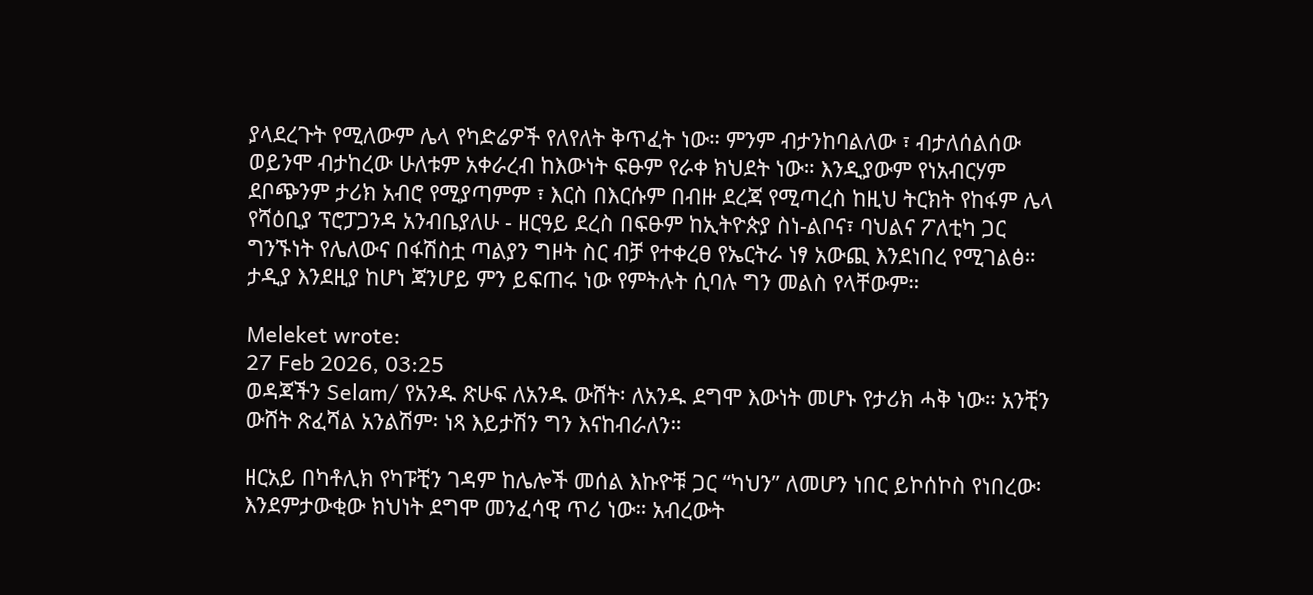ያላደረጉት የሚለውም ሌላ የካድሬዎች የለየለት ቅጥፈት ነው። ምንም ብታንከባልለው ፣ ብታለሰልሰው ወይንሞ ብታከረው ሁለቱም አቀራረብ ከእውነት ፍፁም የራቀ ክህደት ነው። እንዲያውም የነአብርሃም ደቦጭንም ታሪክ አብሮ የሚያጣምም ፣ እርስ በእርሱም በብዙ ደረጃ የሚጣረስ ከዚህ ትርክት የከፋም ሌላ የሻዕቢያ ፕሮፓጋንዳ አንብቤያለሁ - ዘርዓይ ደረስ በፍፁም ከኢትዮጵያ ስነ-ልቦና፣ ባህልና ፖለቲካ ጋር ግንኙነት የሌለውና በፋሽስቷ ጣልያን ግዞት ስር ብቻ የተቀረፀ የኤርትራ ነፃ አውጪ እንደነበረ የሚገልፅ። ታዲያ እንደዚያ ከሆነ ጃንሆይ ምን ይፍጠሩ ነው የምትሉት ሲባሉ ግን መልስ የላቸውም።

Meleket wrote:
27 Feb 2026, 03:25
ወዳጃችን Selam/ የአንዱ ጽሁፍ ለአንዱ ውሸት፡ ለአንዱ ደግሞ እውነት መሆኑ የታሪክ ሓቅ ነው። አንቺን ውሸት ጽፈሻል አንልሽም፡ ነጻ እይታሽን ግን እናከብራለን።

ዘርአይ በካቶሊክ የካፑቺን ገዳም ከሌሎች መሰል እኩዮቹ ጋር “ካህን” ለመሆን ነበር ይኮሰኮስ የነበረው፡ እንደምታውቂው ክህነት ደግሞ መንፈሳዊ ጥሪ ነው። አብረውት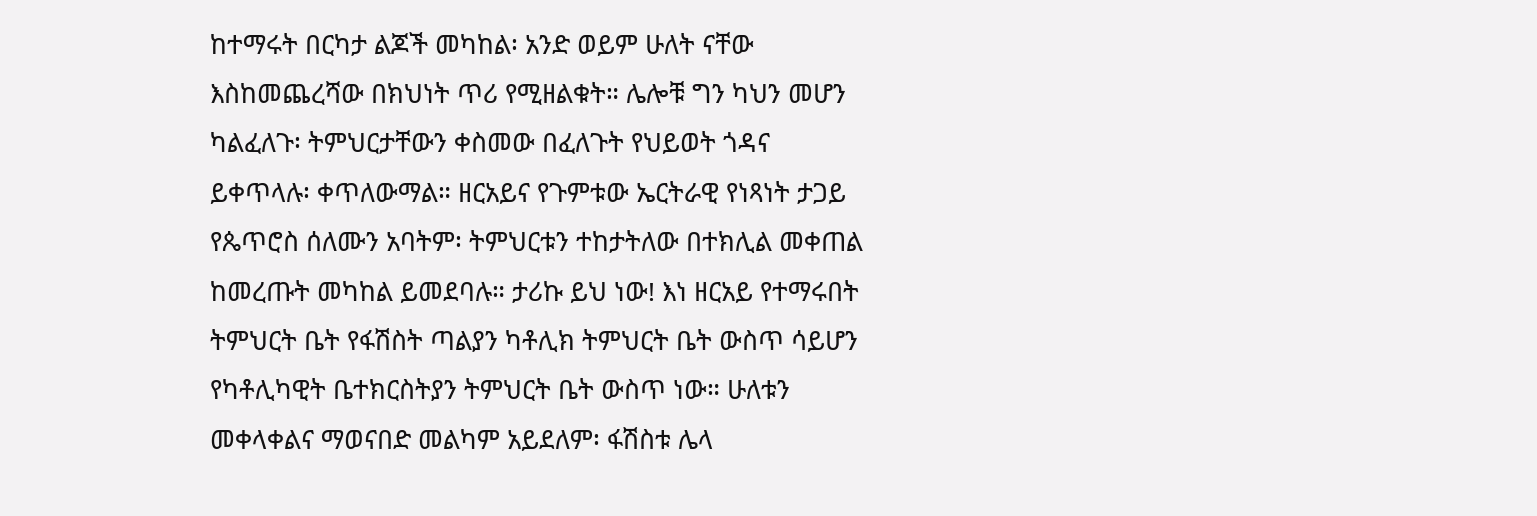ከተማሩት በርካታ ልጆች መካከል፡ አንድ ወይም ሁለት ናቸው እስከመጨረሻው በክህነት ጥሪ የሚዘልቁት። ሌሎቹ ግን ካህን መሆን ካልፈለጉ፡ ትምህርታቸውን ቀስመው በፈለጉት የህይወት ጎዳና ይቀጥላሉ፡ ቀጥለውማል። ዘርአይና የጉምቱው ኤርትራዊ የነጻነት ታጋይ የጴጥሮስ ሰለሙን አባትም፡ ትምህርቱን ተከታትለው በተክሊል መቀጠል ከመረጡት መካከል ይመደባሉ። ታሪኩ ይህ ነው! እነ ዘርአይ የተማሩበት ትምህርት ቤት የፋሽስት ጣልያን ካቶሊክ ትምህርት ቤት ውስጥ ሳይሆን የካቶሊካዊት ቤተክርስትያን ትምህርት ቤት ውስጥ ነው። ሁለቱን መቀላቀልና ማወናበድ መልካም አይደለም፡ ፋሽስቱ ሌላ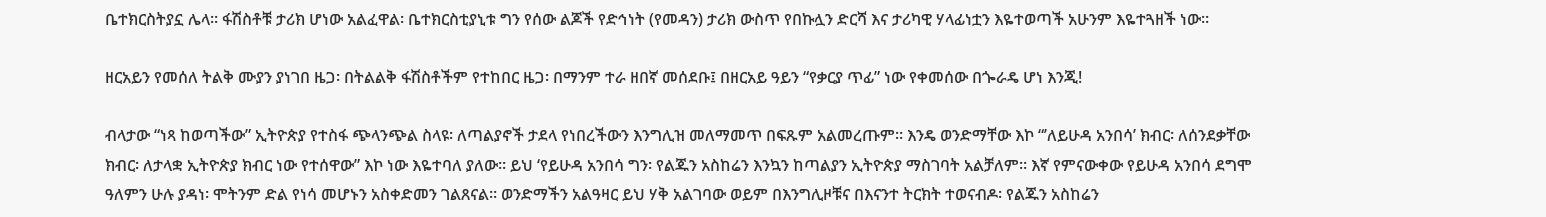ቤተክርስትያኗ ሌላ። ፋሽስቶቹ ታሪክ ሆነው አልፈዋል፡ ቤተክርስቲያኒቱ ግን የሰው ልጆች የድኅነት (የመዳን) ታሪክ ውስጥ የበኩሏን ድርሻ እና ታሪካዊ ሃላፊነቷን እዬተወጣች አሁንም እዬተጓዘች ነው።

ዘርአይን የመሰለ ትልቅ ሙያን ያነገበ ዜጋ፡ በትልልቅ ፋሽስቶችም የተከበር ዜጋ፡ በማንም ተራ ዘበኛ መሰደቡ፤ በዘርአይ ዓይን “የቃርያ ጥፊ” ነው የቀመሰው በጐራዴ ሆነ እንጂ!

ብላታው “ነጻ ከወጣችው” ኢትዮጵያ የተስፋ ጭላንጭል ስላዩ፡ ለጣልያኖች ታደላ የነበረችውን እንግሊዝ መለማመጥ በፍጹም አልመረጡም። እንዴ ወንድማቸው እኮ “’ለይሁዳ አንበሳ’ ክብር፡ ለሰንደቃቸው ክብር፡ ለታላቋ ኢትዮጵያ ክብር ነው የተሰዋው” እኮ ነው እዬተባለ ያለው። ይህ ‘የይሁዳ አንበሳ ግን፡ የልጁን አስከሬን እንኳን ከጣልያን ኢትዮጵያ ማስገባት አልቻለም። እኛ የምናውቀው የይሁዳ አንበሳ ደግሞ ዓለምን ሁሉ ያዳነ፡ ሞትንም ድል የነሳ መሆኑን አስቀድመን ገልጸናል። ወንድማችን አልዓዛር ይህ ሃቅ አልገባው ወይም በእንግሊዞቹና በእናንተ ትርክት ተወናብዶ፡ የልጁን አስከሬን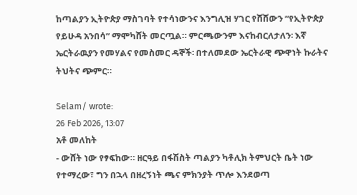ከጣልያን ኢትዮጵያ ማስገባት የተሳነውንና እንግሊዝ ሃገር የሸሸውን “የኢትዮጵያ የይሁዳ አንበሳ” ማሞካሸት መርጧል። ምርጫውንም እናከብርለታለን፡ እኛ ኤርትራዉያን የመሃልና የመስመር ዳኞች፡ በተለመደው ኤርትራዊ ጭዋነት ኩራትና ትህትና ጭምር።

Selam/ wrote:
26 Feb 2026, 13:07
አቶ መለከት
- ውሸት ነው የፃፍከው። ዘርዓይ በፋሽስት ጣልያን ካቶሊክ ትምህርት ቤት ነው የተማረው፣ ግን በኋላ በዘረኝነት ጫና ምክንያት ጥሎ እንደወጣ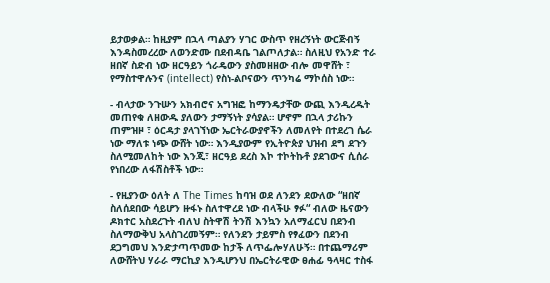ይታወቃል። ከዚያም በኋላ ጣልያን ሃገር ውስጥ የዘረኝነት ውርጅብኝ እንዳስመረረው ለወንድሙ በደብዳቤ ገልጦለታል። ስለዚህ የአንድ ተራ ዘበኛ ስድብ ነው ዘርዓይን ጎራዴውን ያስመዘዘው ብሎ መዋሸት ፣ የማስተዋሉንና (intellect) የስነ-ልቦናውን ጥንካሬ ማኮሰስ ነው።

- ብላታው ንጉሡን አክብሮና አግዝፎ ከማንዴታቸው ውጪ እንዲረዱት መጠየቁ ለዘውዱ ያለውን ታማኝነት ያሳያል። ሆኖም በኋላ ታሪኩን ጠምዝዞ ፣ ዕርዳታ ያላገኘነው ኤርትራውያኖችን ለመለየት በተደረገ ሴራ ነው ማለቱ ነጭ ውሸት ነው። እንዲያውም የኢትዮጵያ ህዝብ ደግ ደጉን ስለሚመለከት ነው እንጂ፣ ዘርዓይ ደረስ እኮ ተኮትኩቶ ያደገውና ሲሰራ የነበረው ለፋሽስቶች ነው።

- የዚያንው ዕለት ለ The Times ከባዝ ወደ ለንደን ደውለው “ዘበኛ ስለሰደበው ሳይሆን ዙፋኑ ስለተዋረደ ነው ብላችሁ ፃፉ“ ብለው ዜናውን ዶክተር አስደረጉት ብለህ ስትዋሽ ትንሽ እንኳን አለማፈርህ በደንብ ስለማውቅህ አላስገረመኝም። የለንደን ታይምስ የፃፈውን በደንብ ደጋግመህ እንድታጣጥመው ከታች ለጥፌሎሃለሁኝ። በተጨማሪም ለውሸትህ ሃራራ ማርኪያ እንዲሆንህ በኤርትራዊው ፀሐፊ ዓላዛር ተስፋ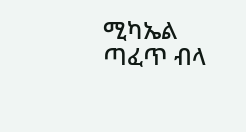ሚካኤል ጣፈጥ ብላ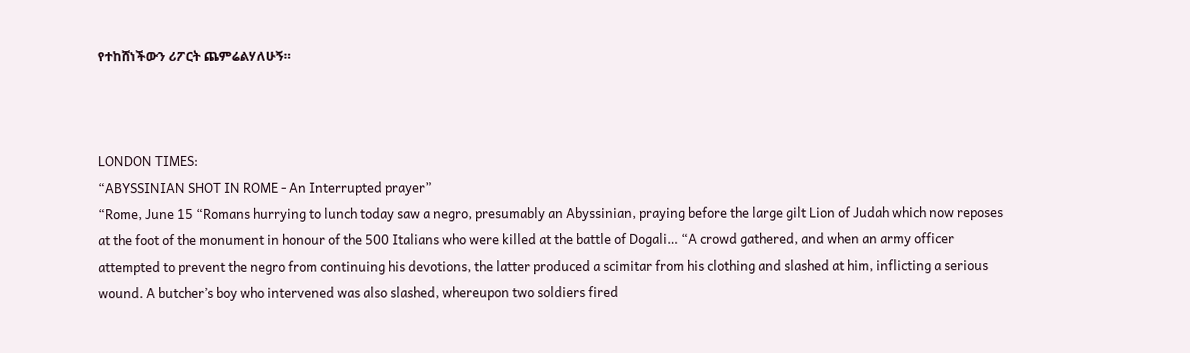የተከሸነችውን ሪፖርት ጨምሬልሃለሁኝ።



LONDON TIMES:
“ABYSSINIAN SHOT IN ROME - An Interrupted prayer”
“Rome, June 15 “Romans hurrying to lunch today saw a negro, presumably an Abyssinian, praying before the large gilt Lion of Judah which now reposes at the foot of the monument in honour of the 500 Italians who were killed at the battle of Dogali… “A crowd gathered, and when an army officer attempted to prevent the negro from continuing his devotions, the latter produced a scimitar from his clothing and slashed at him, inflicting a serious wound. A butcher’s boy who intervened was also slashed, whereupon two soldiers fired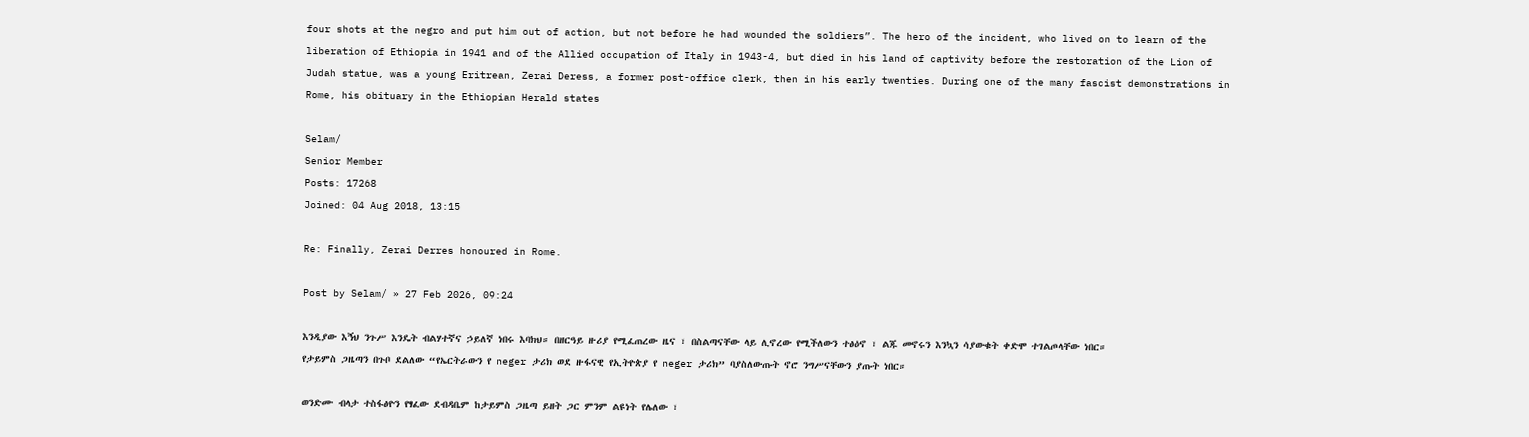four shots at the negro and put him out of action, but not before he had wounded the soldiers”. The hero of the incident, who lived on to learn of the liberation of Ethiopia in 1941 and of the Allied occupation of Italy in 1943-4, but died in his land of captivity before the restoration of the Lion of Judah statue, was a young Eritrean, Zerai Deress, a former post-office clerk, then in his early twenties. During one of the many fascist demonstrations in Rome, his obituary in the Ethiopian Herald states

Selam/
Senior Member
Posts: 17268
Joined: 04 Aug 2018, 13:15

Re: Finally, Zerai Derres honoured in Rome.

Post by Selam/ » 27 Feb 2026, 09:24

እንዲያው እኝህ ንጉሥ እንዴት ብልሃተኛና ኃይለኛ ነበሩ እባክህ። በዘርዓይ ዙሪያ የሚፈጠረው ዜና ፣ በስልጣናቸው ላይ ሊኖረው የሚችለውን ተፅዕኖ ፣ ልጁ መኖሩን እንኳን ሳያውቁት ቀድሞ ተገልጦላቸው ነበር።
የታይምስ ጋዜጣን በጉቦ ደልለው “የኤርትራውን የ neger ታሪክ ወደ ዙፋናዊ የኢትዮጵያ የ neger ታሪክ” ባያስለውጡት ኖሮ ንግሥናቸውን ያጡት ነበር።

ወንድሙ ብላታ ተስፋፅዮን የፃፈው ደብዳቤም ከታይምስ ጋዜጣ ይዘት ጋር ምንም ልዩነት የሌለው ፣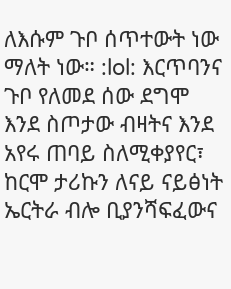ለእሱም ጉቦ ሰጥተውት ነው ማለት ነው። :lol: እርጥባንና ጉቦ የለመደ ሰው ደግሞ እንደ ስጦታው ብዛትና እንደ አየሩ ጠባይ ስለሚቀያየር፣ ከርሞ ታሪኩን ለናይ ናይፅነት ኤርትራ ብሎ ቢያንሻፍፈውና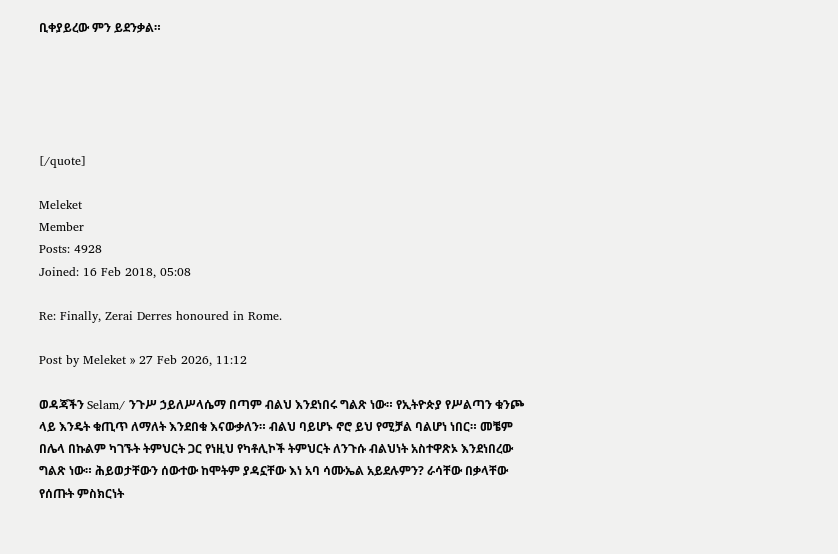ቢቀያይረው ምን ይደንቃል።





[/quote]

Meleket
Member
Posts: 4928
Joined: 16 Feb 2018, 05:08

Re: Finally, Zerai Derres honoured in Rome.

Post by Meleket » 27 Feb 2026, 11:12

ወዳጃችን Selam/ ንጉሥ ኃይለሥላሴማ በጣም ብልህ እንደነበሩ ግልጽ ነው። የኢትዮጵያ የሥልጣን ቁንጮ ላይ እንዴት ቁጢጥ ለማለት እንደበቁ እናውቃለን። ብልህ ባይሆኑ ኖሮ ይህ የሚቻል ባልሆነ ነበር። መቼም በሌላ በኩልም ካገኙት ትምህርት ጋር የነዚህ የካቶሊኮች ትምህርት ለንጉሱ ብልህነት አስተዋጽኦ እንደነበረው ግልጽ ነው። ሕይወታቸውን ሰውተው ከሞትም ያዳኗቸው እነ አባ ሳሙኤል አይደሉምን? ራሳቸው በቃላቸው የሰጡት ምስክርነት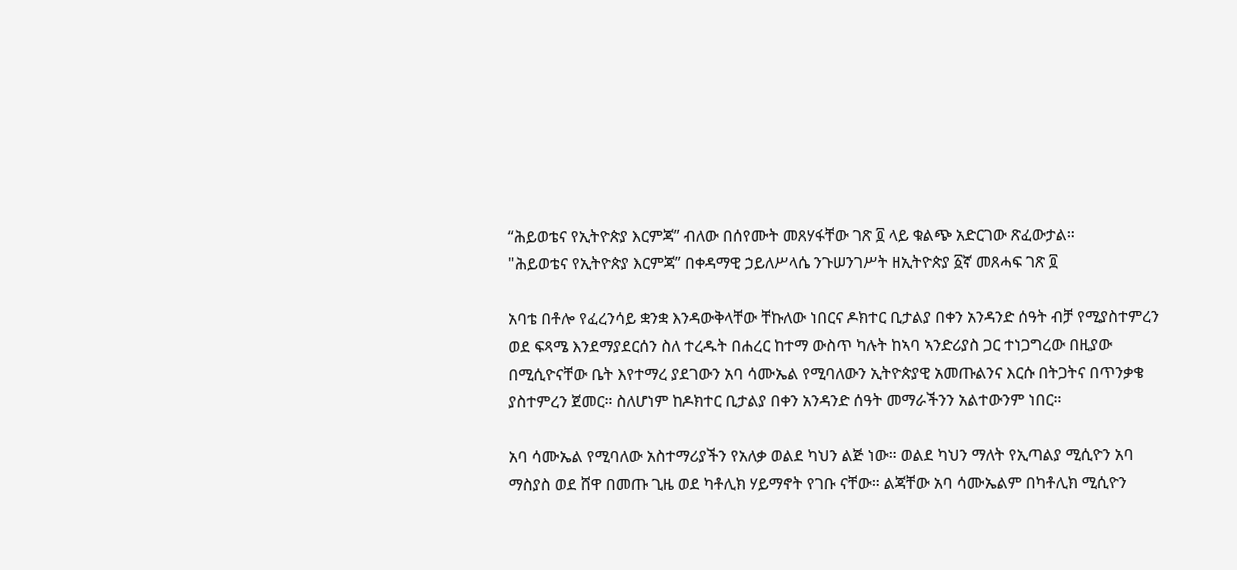“ሕይወቴና የኢትዮጵያ እርምጃ” ብለው በሰየሙት መጸሃፋቸው ገጽ ፬ ላይ ቁልጭ አድርገው ጽፈውታል።
"ሕይወቴና የኢትዮጵያ እርምጃ” በቀዳማዊ ኃይለሥላሴ ንጉሠንገሥት ዘኢትዮጵያ ፩ኛ መጸሓፍ ገጽ ፬

አባቴ በቶሎ የፈረንሳይ ቋንቋ እንዳውቅላቸው ቸኩለው ነበርና ዶክተር ቢታልያ በቀን አንዳንድ ሰዓት ብቻ የሚያስተምረን ወደ ፍጻሜ እንደማያደርሰን ስለ ተረዱት በሐረር ከተማ ውስጥ ካሉት ከኣባ ኣንድሪያስ ጋር ተነጋግረው በዚያው በሚሲዮናቸው ቤት እየተማረ ያደገውን አባ ሳሙኤል የሚባለውን ኢትዮጵያዊ አመጡልንና እርሱ በትጋትና በጥንቃቄ ያስተምረን ጀመር። ስለሆነም ከዶክተር ቢታልያ በቀን አንዳንድ ሰዓት መማራችንን አልተውንም ነበር።

አባ ሳሙኤል የሚባለው አስተማሪያችን የአለቃ ወልደ ካህን ልጅ ነው። ወልደ ካህን ማለት የኢጣልያ ሚሲዮን አባ ማስያስ ወደ ሸዋ በመጡ ጊዜ ወደ ካቶሊክ ሃይማኖት የገቡ ናቸው። ልጃቸው አባ ሳሙኤልም በካቶሊክ ሚሲዮን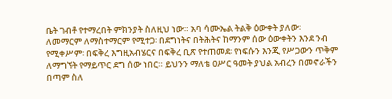ቤት ገብቶ የተማረበት ምክንያት ስለዚህ ነው። አባ ሳሙኤል ትልቅ ዕውቀት ያለው፡ ለመማርም ለማስተማርም የሚተጋ፡ በደግነትና በትሕትና ከማንም ሰው ዕውቀትን እንደ ንብ የሚቀሥም፡ በፍቅረ እግዚአብሄርና በፍቅረ ቢጽ የተጠመደ፡ የነፍሱን እንጂ የሥጋውን ጥቅም ለማግኘት የማይጥር ደግ ሰው ነበር። ይህንን ማለቴ ዐሥር ዓመት ያህል አብረን በመኖራችን በጣም ስለ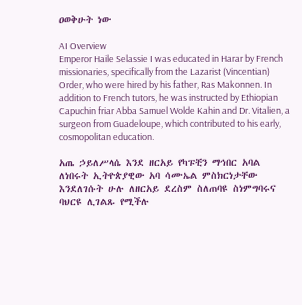ዐወቅሁት ነው

AI Overview
Emperor Haile Selassie I was educated in Harar by French missionaries, specifically from the Lazarist (Vincentian) Order, who were hired by his father, Ras Makonnen. In addition to French tutors, he was instructed by Ethiopian Capuchin friar Abba Samuel Wolde Kahin and Dr. Vitalien, a surgeon from Guadeloupe, which contributed to his early, cosmopolitan education.

አጤ ኃይለሥላሴ እንደ ዘርአይ የካፑቺን ማኅበር አባል ለነበሩት ኢትዮጵያዊው አባ ሳሙኤል ምስክርነታቸው እንደለገሱት ሁሉ ለዘርአይ ደረስም ስለጠባዩ ስነምግባሩና ባህርዩ ሊገልጹ የሚችሉ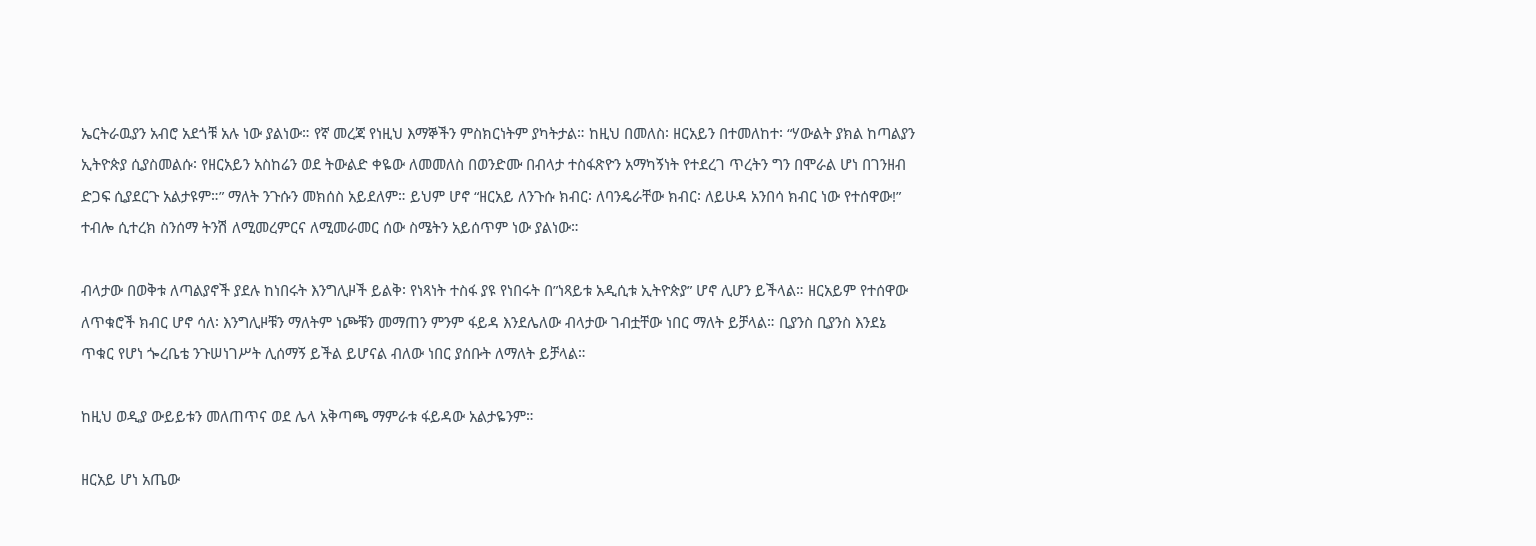ኤርትራዉያን አብሮ አደጎቹ አሉ ነው ያልነው። የኛ መረጃ የነዚህ እማኞችን ምስክርነትም ያካትታል። ከዚህ በመለስ፡ ዘርአይን በተመለከተ፡ “ሃውልት ያክል ከጣልያን ኢትዮጵያ ሲያስመልሱ፡ የዘርአይን አስከሬን ወደ ትውልድ ቀዬው ለመመለስ በወንድሙ በብላታ ተስፋጽዮን አማካኝነት የተደረገ ጥረትን ግን በሞራል ሆነ በገንዘብ ድጋፍ ሲያደርጉ አልታዩም።” ማለት ንጉሱን መክሰስ አይደለም። ይህም ሆኖ “ዘርአይ ለንጉሱ ክብር፡ ለባንዴራቸው ክብር፡ ለይሁዳ አንበሳ ክብር ነው የተሰዋው!” ተብሎ ሲተረክ ስንሰማ ትንሽ ለሚመረምርና ለሚመራመር ሰው ስሜትን አይሰጥም ነው ያልነው።

ብላታው በወቅቱ ለጣልያኖች ያደሉ ከነበሩት እንግሊዞች ይልቅ፡ የነጻነት ተስፋ ያዩ የነበሩት በ”ነጻይቱ አዲሲቱ ኢትዮጵያ” ሆኖ ሊሆን ይችላል። ዘርአይም የተሰዋው ለጥቁሮች ክብር ሆኖ ሳለ፡ እንግሊዞቹን ማለትም ነጮቹን መማጠን ምንም ፋይዳ እንደሌለው ብላታው ገብቷቸው ነበር ማለት ይቻላል። ቢያንስ ቢያንስ እንደኔ ጥቁር የሆነ ጐረቤቴ ንጉሠነገሥት ሊሰማኝ ይችል ይሆናል ብለው ነበር ያሰቡት ለማለት ይቻላል።

ከዚህ ወዲያ ውይይቱን መለጠጥና ወደ ሌላ አቅጣጫ ማምራቱ ፋይዳው አልታዬንም።

ዘርአይ ሆነ አጤው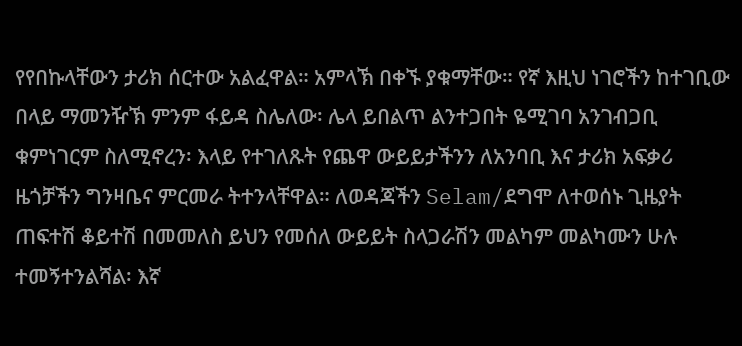የየበኩላቸውን ታሪክ ሰርተው አልፈዋል። አምላኽ በቀኙ ያቁማቸው። የኛ እዚህ ነገሮችን ከተገቢው በላይ ማመንዥኽ ምንም ፋይዳ ስሌለው፡ ሌላ ይበልጥ ልንተጋበት ዬሚገባ አንገብጋቢ ቁምነገርም ስለሚኖረን፡ እላይ የተገለጹት የጨዋ ውይይታችንን ለአንባቢ እና ታሪክ አፍቃሪ ዜጎቻችን ግንዛቤና ምርመራ ትተንላቸዋል። ለወዳጃችን Selam/ደግሞ ለተወሰኑ ጊዜያት ጠፍተሽ ቆይተሽ በመመለስ ይህን የመሰለ ውይይት ስላጋራሽን መልካም መልካሙን ሁሉ ተመኝተንልሻል፡ እኛ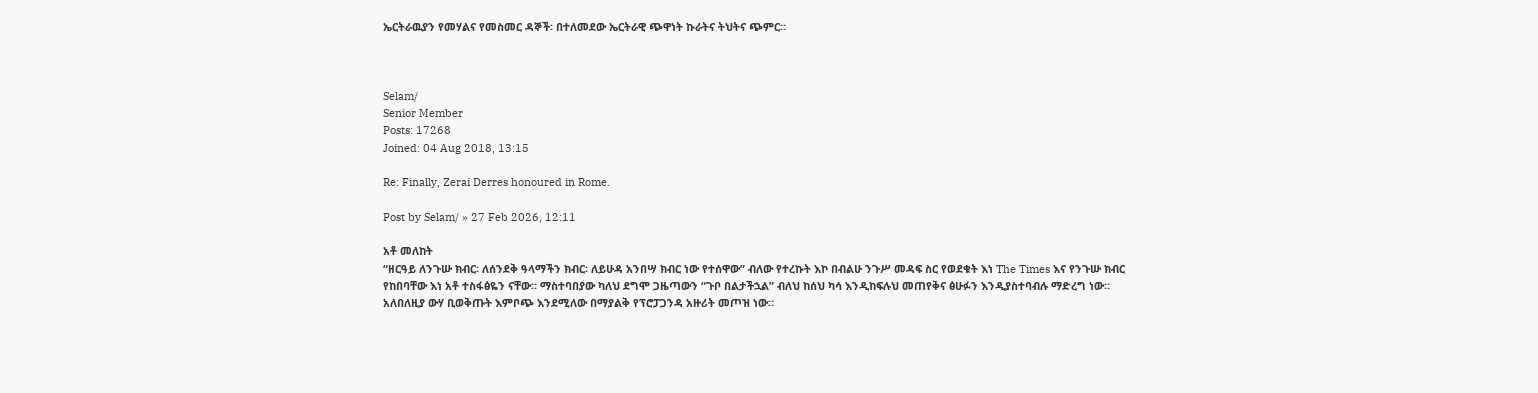ኤርትራዉያን የመሃልና የመስመር ዳኞች፡ በተለመደው ኤርትራዊ ጭዋነት ኩራትና ትህትና ጭምር።



Selam/
Senior Member
Posts: 17268
Joined: 04 Aug 2018, 13:15

Re: Finally, Zerai Derres honoured in Rome.

Post by Selam/ » 27 Feb 2026, 12:11

አቶ መለከት
“ዘርዓይ ለንጉሡ ክብር፡ ለሰንደቅ ዓላማችን ክብር፡ ለይሁዳ አንበሣ ክብር ነው የተሰዋው” ብለው የተረኩት እኮ በብልሁ ንጉሥ መዳፍ ስር የወደቁት እነ The Times እና የንጉሡ ክብር የከበባቸው እነ አቶ ተስፋፅዬን ናቸው። ማስተባበያው ካለህ ደግሞ ጋዜጣውን “ጉቦ በልታችኋል” ብለህ ከሰህ ካሳ እንዲከፍሉህ መጠየቅና ፅሁፉን እንዲያስተባብሉ ማድረግ ነው። አለበለዚያ ውሃ ቢወቅጡት እምቦጭ እንደሚለው በማያልቅ የፕሮፓጋንዳ አዙሪት መጦዝ ነው።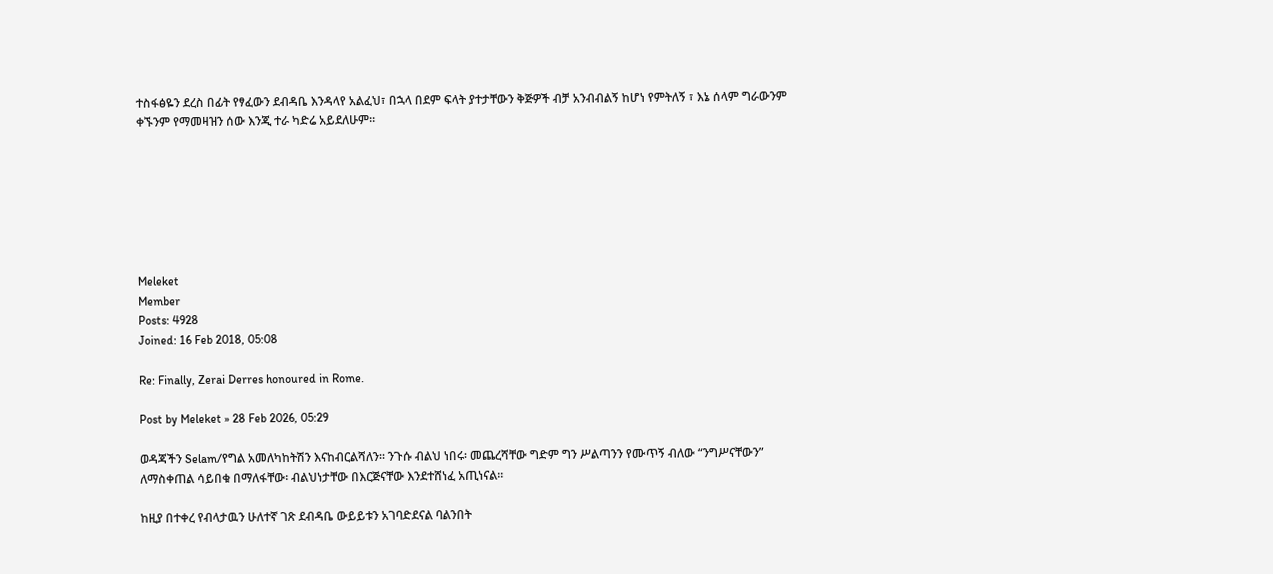ተስፋፅዬን ደረስ በፊት የፃፈውን ደብዳቤ እንዳላየ አልፈህ፣ በኋላ በደም ፍላት ያተታቸውን ቅጅዎች ብቻ አንብብልኝ ከሆነ የምትለኝ ፣ እኔ ሰላም ግራውንም ቀኙንም የማመዛዝን ሰው እንጂ ተራ ካድሬ አይደለሁም።







Meleket
Member
Posts: 4928
Joined: 16 Feb 2018, 05:08

Re: Finally, Zerai Derres honoured in Rome.

Post by Meleket » 28 Feb 2026, 05:29

ወዳጃችን Selam/የግል አመለካከትሽን እናከብርልሻለን። ንጉሱ ብልህ ነበሩ፡ መጨረሻቸው ግድም ግን ሥልጣንን የሙጥኝ ብለው “ንግሥናቸውን” ለማስቀጠል ሳይበቁ በማለፋቸው፡ ብልህነታቸው በእርጅናቸው እንደተሸነፈ አጢነናል።

ከዚያ በተቀረ የብላታዉን ሁለተኛ ገጽ ደብዳቤ ውይይቱን አገባድደናል ባልንበት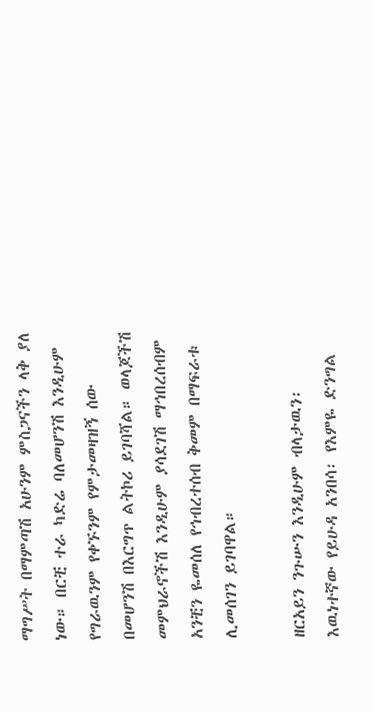ማግሥት በማምጣሽ አሁንም ምስጋናችን ላቅ ያለ ነው። በርቺ ተራ ካድሬ ባለመሆንሽ እንዲሁም የግራዉንም የቀኙንም የምታመዛዝኝ ሰው በመሆንሽ በእርግጥ ልትኮሪ ይገባሻል። ወላጆችሽ መምህራኖችሽ እንዲሁም ያሳደገሽ ማኅበረሰብም አንቺን ዬመሰለ የኅብረተሰብ ቅመም በማፍራቱ ሊመሰገን ይገባዋል።

ዘርአይን ንጉሡን እንዲሁም ብላታዉን፡ እዉነተኛው የይሁዳ አንበሳ፡ የእምዬ ድንግል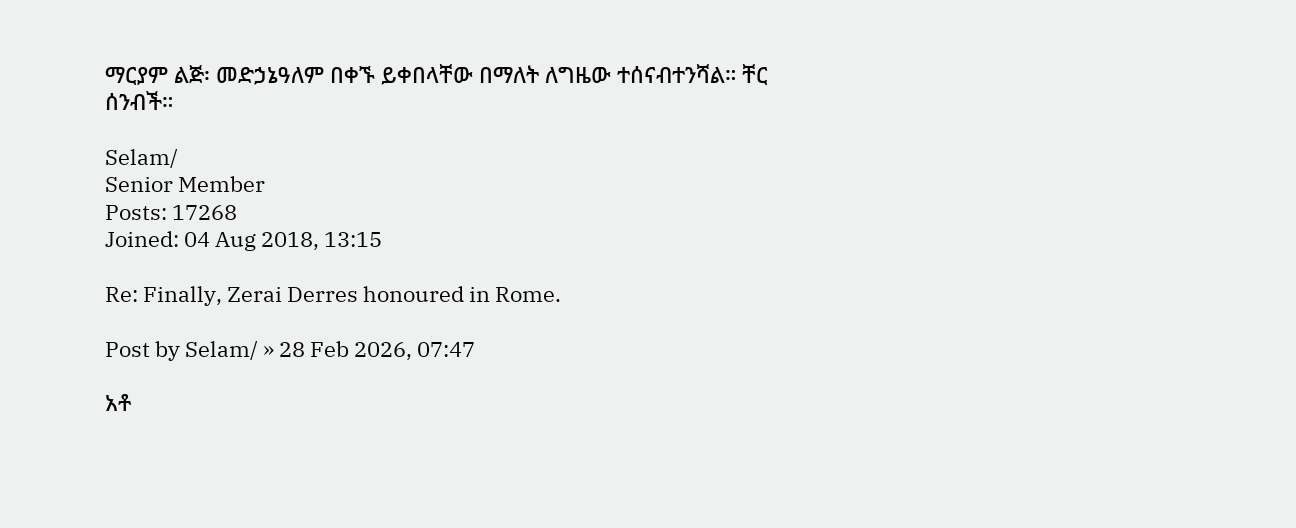ማርያም ልጅ፡ መድኃኔዓለም በቀኙ ይቀበላቸው በማለት ለግዜው ተሰናብተንሻል። ቸር ሰንብች።

Selam/
Senior Member
Posts: 17268
Joined: 04 Aug 2018, 13:15

Re: Finally, Zerai Derres honoured in Rome.

Post by Selam/ » 28 Feb 2026, 07:47

አቶ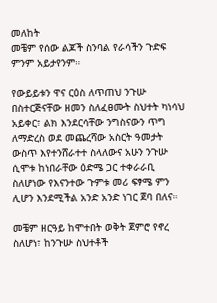መለከት
መቼም የሰው ልጆች ስንባል የራሳችን ጉድፍ ምንም አይታየንም።

የውይይቱን ዋና ርዕስ ለጥጠህ ንጉሡ በስተርጅናቸው ዘመን ስለፈፀሙት ስህተት ካነሳህ አይቀር፣ ልክ እንደርሳቸው ንግስናውን ጥግ ለማድረስ ወደ መጨረሻው አስርት ዓመታት ውስጥ እየተንሸራተተ ስላለውና አሁን ንጉሡ ሲሞቱ ከነበራቸው ዕድሜ ጋር ተቀራራቢ ስለሆነው የእናንተው ጉምቱ መሪ ፍፃሜ ምን ሊሆን እንደሚችል አንድ አንድ ነገር ጀባ በለና።

መቼም ዘርዓይ ከሞተበት ወቅት ጀምሮ የኖረ ስለሆነ፣ ከንጉሡ ስህተቶች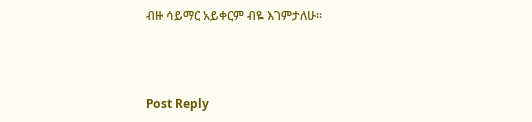ብዙ ሳይማር አይቀርም ብዬ እገምታለሁ።



Post Reply